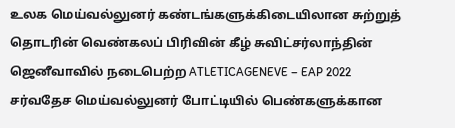உலக மெய்வல்லுனர் கண்டங்களுக்கிடையிலான சுற்றுத் தொடரின் வெண்கலப் பிரிவின் கீழ் சுவிட்சர்லாந்தின் ஜெனீவாவில் நடைபெற்ற ATLETICAGENEVE – EAP 2022 சர்வதேச மெய்வல்லுனர் போட்டியில் பெண்களுக்கான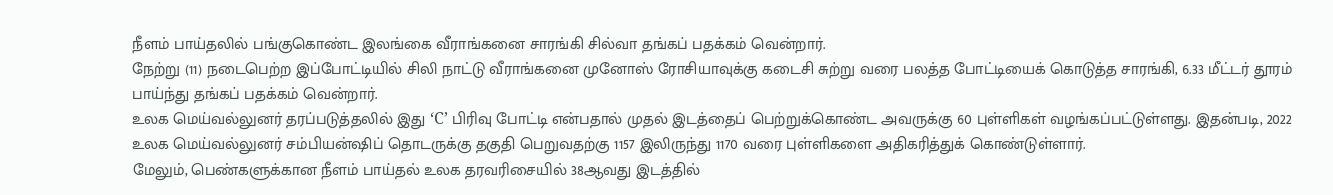நீளம் பாய்தலில் பங்குகொண்ட இலங்கை வீராங்கனை சாரங்கி சில்வா தங்கப் பதக்கம் வென்றார்.
நேற்று (11) நடைபெற்ற இப்போட்டியில் சிலி நாட்டு வீராங்கனை முனோஸ் ரோசியாவுக்கு கடைசி சுற்று வரை பலத்த போட்டியைக் கொடுத்த சாரங்கி, 6.33 மீட்டர் தூரம் பாய்ந்து தங்கப் பதக்கம் வென்றார்.
உலக மெய்வல்லுனர் தரப்படுத்தலில் இது ‘C’ பிரிவு போட்டி என்பதால் முதல் இடத்தைப் பெற்றுக்கொண்ட அவருக்கு 60 புள்ளிகள் வழங்கப்பட்டுள்ளது. இதன்படி, 2022 உலக மெய்வல்லுனர் சம்பியன்ஷிப் தொடருக்கு தகுதி பெறுவதற்கு 1157 இலிருந்து 1170 வரை புள்ளிகளை அதிகரித்துக் கொண்டுள்ளார்.
மேலும், பெண்களுக்கான நீளம் பாய்தல் உலக தரவரிசையில் 38ஆவது இடத்தில்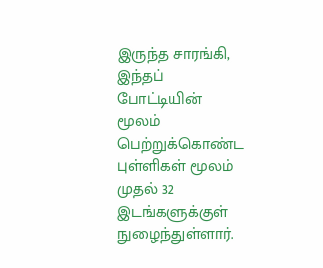இருந்த சாரங்கி, இந்தப் போட்டியின் மூலம் பெற்றுக்கொண்ட புள்ளிகள் மூலம் முதல் 32 இடங்களுக்குள் நுழைந்துள்ளார்.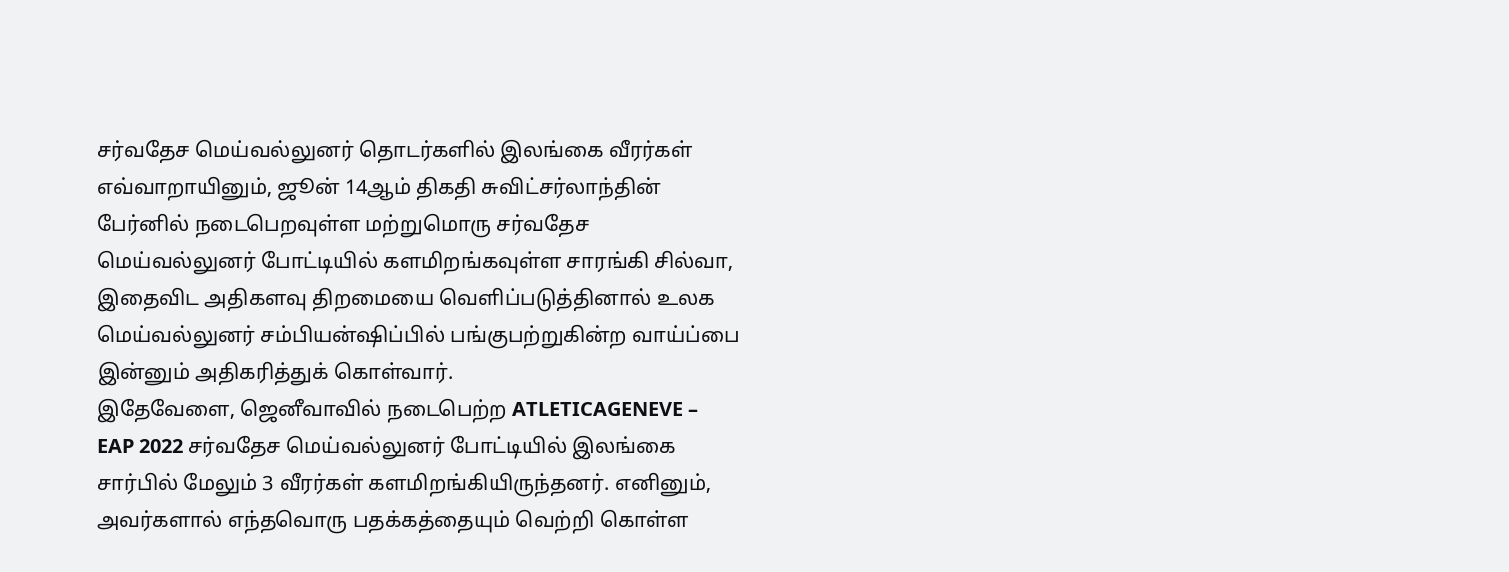சர்வதேச மெய்வல்லுனர் தொடர்களில் இலங்கை வீரர்கள்
எவ்வாறாயினும், ஜூன் 14ஆம் திகதி சுவிட்சர்லாந்தின் பேர்னில் நடைபெறவுள்ள மற்றுமொரு சர்வதேச மெய்வல்லுனர் போட்டியில் களமிறங்கவுள்ள சாரங்கி சில்வா, இதைவிட அதிகளவு திறமையை வெளிப்படுத்தினால் உலக மெய்வல்லுனர் சம்பியன்ஷிப்பில் பங்குபற்றுகின்ற வாய்ப்பை இன்னும் அதிகரித்துக் கொள்வார்.
இதேவேளை, ஜெனீவாவில் நடைபெற்ற ATLETICAGENEVE – EAP 2022 சர்வதேச மெய்வல்லுனர் போட்டியில் இலங்கை சார்பில் மேலும் 3 வீரர்கள் களமிறங்கியிருந்தனர். எனினும், அவர்களால் எந்தவொரு பதக்கத்தையும் வெற்றி கொள்ள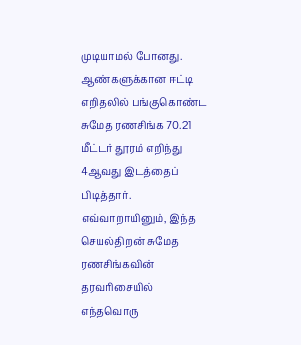முடியாமல் போனது.
ஆண்களுக்கான ஈட்டி எறிதலில் பங்குகொண்ட சுமேத ரணசிங்க 70.21 மீட்டர் தூரம் எறிந்து 4ஆவது இடத்தைப் பிடித்தார். எவ்வாறாயினும், இந்த செயல்திறன் சுமேத ரணசிங்கவின் தரவரிசையில் எந்தவொரு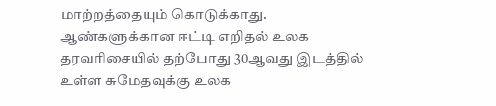மாற்றத்தையும் கொடுக்காது.
ஆண்களுக்கான ஈட்டி எறிதல் உலக தரவரிசையில் தற்போது 30ஆவது இடத்தில் உள்ள சுமேதவுக்கு உலக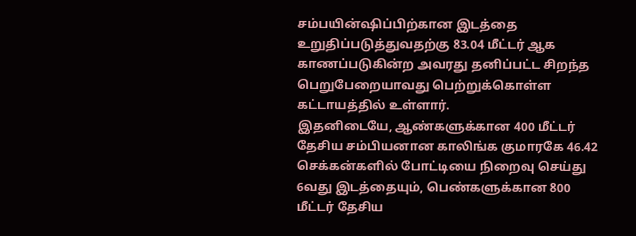சம்பயின்ஷிப்பிற்கான இடத்தை உறுதிப்படுத்துவதற்கு 83.04 மீட்டர் ஆக காணப்படுகின்ற அவரது தனிப்பட்ட சிறந்த பெறுபேறையாவது பெற்றுக்கொள்ள கட்டாயத்தில் உள்ளார்.
இதனிடையே, ஆண்களுக்கான 400 மீட்டர் தேசிய சம்பியனான காலிங்க குமாரகே 46.42 செக்கன்களில் போட்டியை நிறைவு செய்து 6வது இடத்தையும், பெண்களுக்கான 800 மீட்டர் தேசிய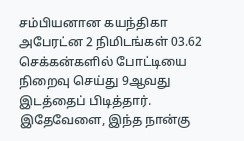சம்பியனான கயந்திகா அபேரட்ன 2 நிமிடங்கள் 03.62 செக்கன்களில் போட்டியை நிறைவு செய்து 9ஆவது இடத்தைப் பிடித்தார்.
இதேவேளை, இந்த நான்கு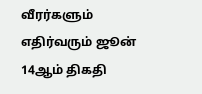வீரர்களும் எதிர்வரும் ஜூன் 14ஆம் திகதி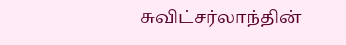சுவிட்சர்லாந்தின்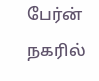பேர்ன் நகரில்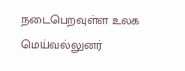நடைபெறவுள்ள உலக மெய்வல்லுனர்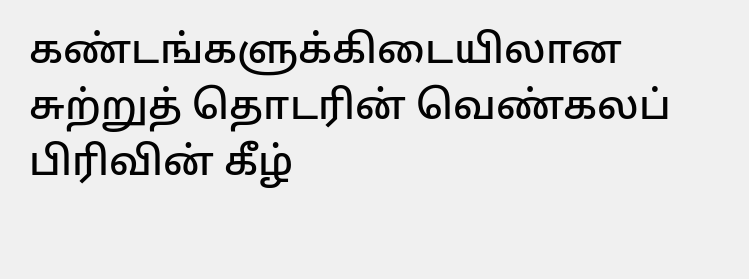கண்டங்களுக்கிடையிலான சுற்றுத் தொடரின் வெண்கலப் பிரிவின் கீழ்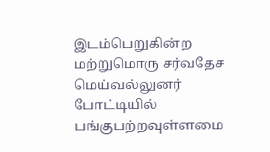இடம்பெறுகின்ற மற்றுமொரு சர்வதேச மெய்வல்லுனர் போட்டியில் பங்குபற்றவுள்ளமை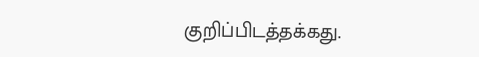குறிப்பிடத்தக்கது.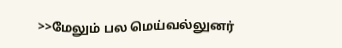>>மேலும் பல மெய்வல்லுனர்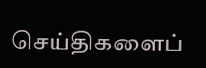செய்திகளைப்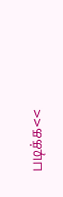படிக்க<<